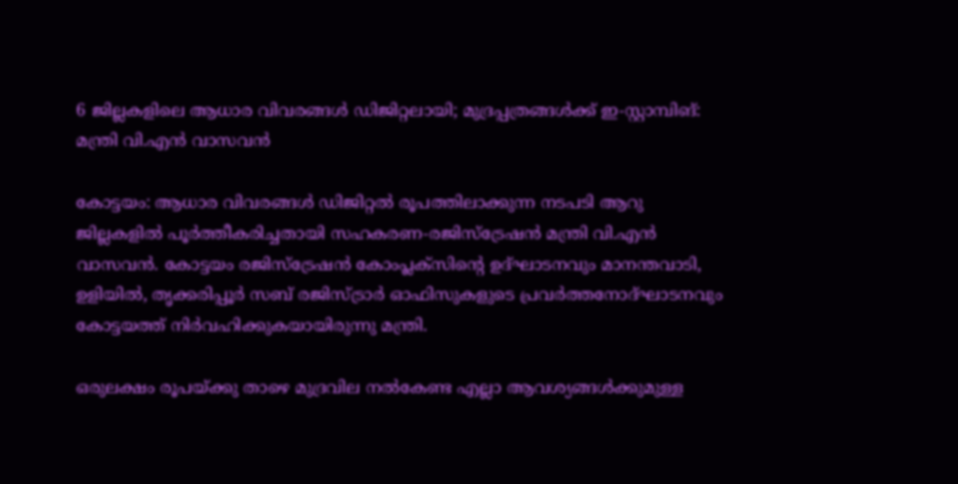6 ജില്ലകളിലെ ആധാര വിവരങ്ങൾ ഡിജിറ്റലായി; മുദ്രപ്പത്രങ്ങൾക്ക് ഇ-സ്റ്റാമ്പിങ്: മന്ത്രി വി.എൻ വാസവൻ

കോട്ടയം: ആധാര വിവരങ്ങൾ ഡിജിറ്റൽ രൂപത്തിലാക്കുന്ന നടപടി ആറു ജില്ലകളിൽ പൂർത്തീകരിച്ചതായി സഹകരണ-രജിസ്‌ട്രേഷൻ മന്ത്രി വി.എൻ വാസവൻ. കോട്ടയം രജിസ്‌ട്രേഷൻ കോംപ്ലക്‌സിന്റെ ഉദ്ഘാടനവും മാനന്തവാടി, ഉളിയിൽ, തൃക്കരിപ്പൂർ സബ് രജിസ്ട്രാർ ഓഫിസുകളുടെ പ്രവർത്തനോദ്ഘാടനവും കോട്ടയത്ത് നിർവഹിക്കുകയായിരുന്നു മന്ത്രി.

ഒരുലക്ഷം രൂപയ്ക്കു താഴെ മുദ്രവില നൽകേണ്ട എല്ലാ ആവശ്യങ്ങൾക്കുമുള്ള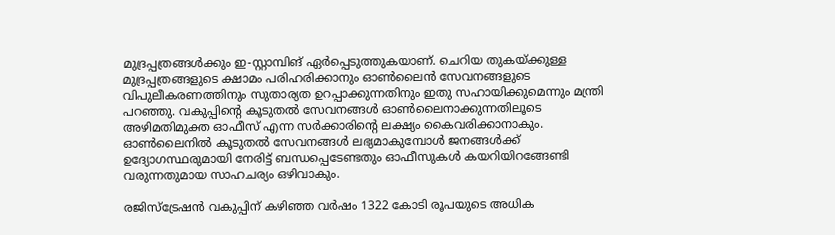മുദ്രപ്പത്രങ്ങൾക്കും ഇ-സ്റ്റാമ്പിങ് ഏർപ്പെടുത്തുകയാണ്. ചെറിയ തുകയ്ക്കുള്ള മുദ്രപ്പത്രങ്ങളുടെ ക്ഷാമം പരിഹരിക്കാനും ഓൺലൈൻ സേവനങ്ങളുടെ വിപുലീകരണത്തിനും സുതാര്യത ഉറപ്പാക്കുന്നതിനും ഇതു സഹായിക്കുമെന്നും മന്ത്രി പറഞ്ഞു. വകുപ്പിന്റെ കൂടുതൽ സേവനങ്ങൾ ഓൺലൈനാക്കുന്നതിലൂടെ അഴിമതിമുക്ത ഓഫീസ് എന്ന സർക്കാരിന്റെ ലക്ഷ്യം കൈവരിക്കാനാകും. ഓൺലൈനിൽ കൂടുതൽ സേവനങ്ങൾ ലഭ്യമാകുമ്പോൾ ജനങ്ങൾക്ക് ഉദ്യോഗസ്ഥരുമായി നേരിട്ട് ബന്ധപ്പെടേണ്ടതും ഓഫീസുകൾ കയറിയിറങ്ങേണ്ടി വരുന്നതുമായ സാഹചര്യം ഒഴിവാകും.

രജിസ്‌ട്രേഷൻ വകുപ്പിന് കഴിഞ്ഞ വർഷം 1322 കോടി രൂപയുടെ അധിക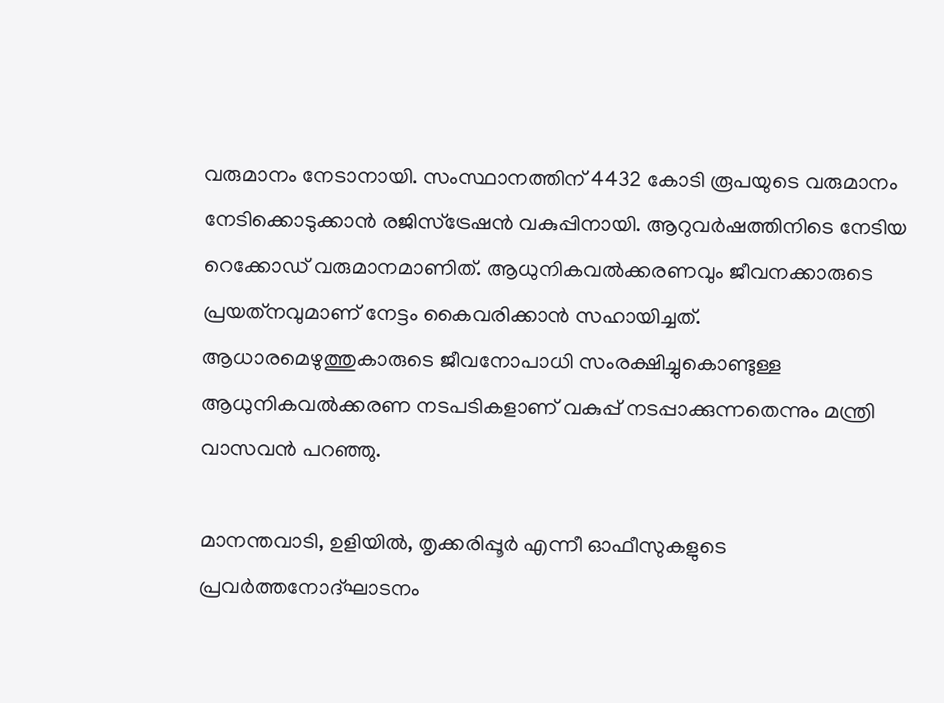വരുമാനം നേടാനായി. സംസ്ഥാനത്തിന് 4432 കോടി രൂപയുടെ വരുമാനം നേടിക്കൊടുക്കാൻ രജിസ്‌ട്രേഷൻ വകുപ്പിനായി. ആറുവർഷത്തിനിടെ നേടിയ റെക്കോഡ് വരുമാനമാണിത്. ആധുനികവൽക്കരണവും ജീവനക്കാരുടെ പ്രയത്‌നവുമാണ് നേട്ടം കൈവരിക്കാൻ സഹായിച്ചത്. ആധാരമെഴുത്തുകാരുടെ ജീവനോപാധി സംരക്ഷിച്ചുകൊണ്ടുള്ള ആധുനികവൽക്കരണ നടപടികളാണ് വകുപ്പ് നടപ്പാക്കുന്നതെന്നും മന്ത്രി വാസവൻ പറഞ്ഞു.

മാനന്തവാടി, ഉളിയിൽ, തൃക്കരിപ്പൂർ എന്നീ ഓഫീസുകളുടെ  പ്രവർത്തനോദ്ഘാടനം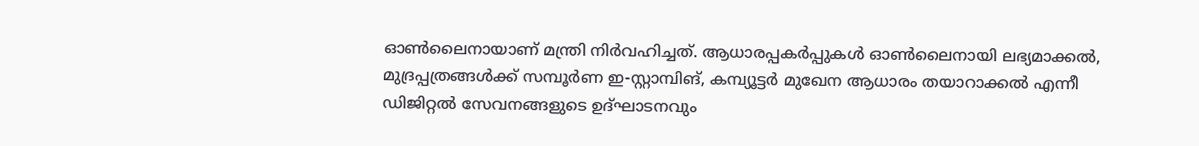ഓൺലൈനായാണ് മന്ത്രി നിർവഹിച്ചത്. ആധാരപ്പകർപ്പുകൾ ഓൺലൈനായി ലഭ്യമാക്കൽ, മുദ്രപ്പത്രങ്ങൾക്ക് സമ്പൂർണ ഇ-സ്റ്റാമ്പിങ്, കമ്പ്യൂട്ടർ മുഖേന ആധാരം തയാറാക്കൽ എന്നീ ഡിജിറ്റൽ സേവനങ്ങളുടെ ഉദ്ഘാടനവും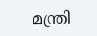മന്ത്രി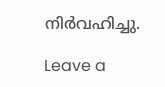നിർവഹിച്ചു.

Leave a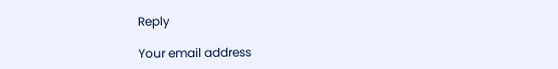Reply

Your email address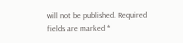will not be published. Required fields are marked *